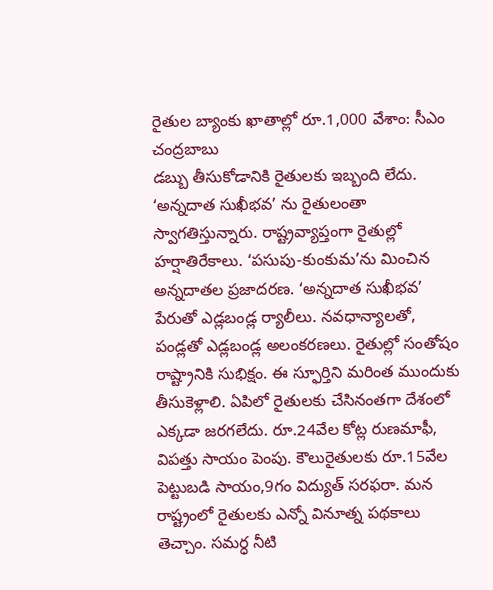రైతుల బ్యాంకు ఖాతాల్లో రూ.1,000 వేశాం: సీఎం చంద్రబాబు
డబ్బు తీసుకోడానికి రైతులకు ఇబ్బంది లేదు. ‘అన్నదాత సుఖీభవ’ ను రైతులంతా స్వాగతిస్తున్నారు. రాష్ట్రవ్యాప్తంగా రైతుల్లో హర్షాతిరేకాలు. ‘పసుపు-కుంకుమ’ను మించిన అన్నదాతల ప్రజాదరణ. ‘అన్నదాత సుఖీభవ’ పేరుతో ఎడ్లబండ్ల ర్యాలీలు. నవధాన్యాలతో, పండ్లతో ఎడ్లబండ్ల అలంకరణలు. రైతుల్లో సంతోషం రాష్ట్రానికి సుభిక్షం. ఈ స్ఫూర్తిని మరింత ముందుకు తీసుకెళ్లాలి. ఏపిలో రైతులకు చేసినంతగా దేశంలో ఎక్కడా జరగలేదు. రూ.24వేల కోట్ల రుణమాఫీ, విపత్తు సాయం పెంపు. కౌలురైతులకు రూ.15వేల పెట్టుబడి సాయం,9గం విద్యుత్ సరఫరా. మన రాష్ట్రంలో రైతులకు ఎన్నో వినూత్న పథకాలు తెచ్చాం. సమర్ధ నీటి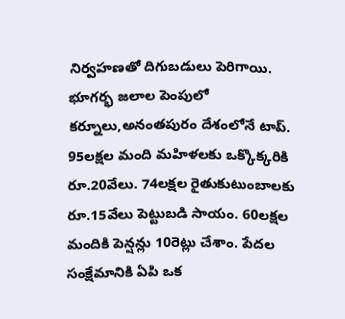నిర్వహణతో దిగుబడులు పెరిగాయి. భూగర్భ జలాల పెంపులో కర్నూలు,అనంతపురం దేశంలోనే టాప్. 95లక్షల మంది మహిళలకు ఒక్కొక్కరికి రూ.20వేలు. 74లక్షల రైతుకుటుంబాలకు రూ.15వేలు పెట్టుబడి సాయం. 60లక్షల మందికి పెన్షన్లు 10రెట్లు చేశాం. పేదల సంక్షేమానికి ఏపి ఒక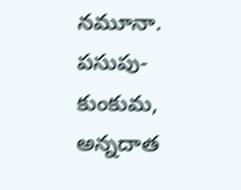నమూనా. పసుపు-కుంకుమ, అన్నదాత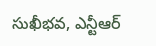సుఖీభవ, ఎన్టీఆర్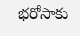భరోసాకు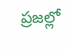ప్రజల్లో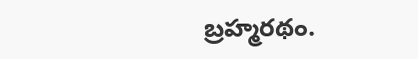బ్రహ్మరథం.